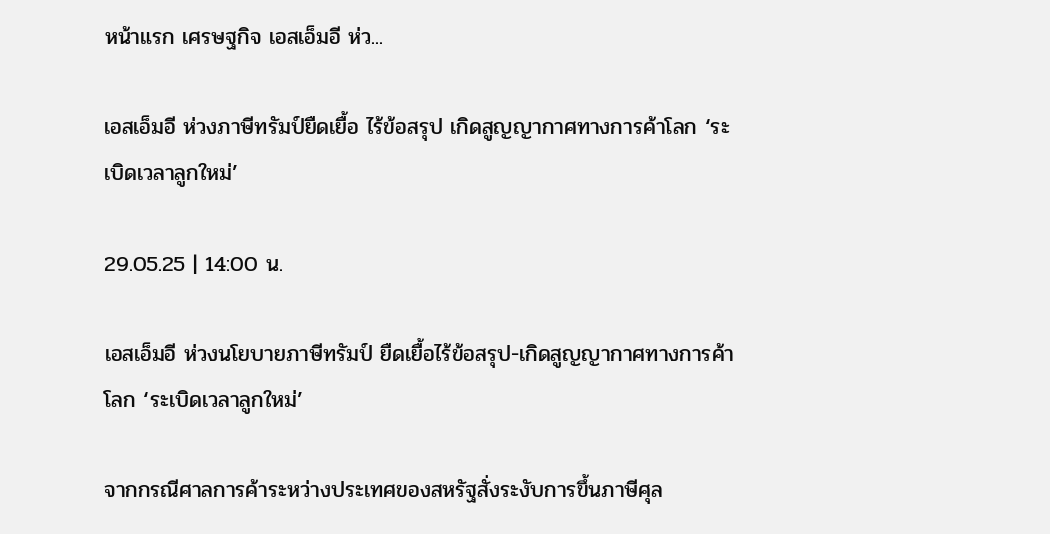หน้าแรก เศรษฐกิจ เอสเอ็มอี ห่ว...

เอสเอ็มอี ห่วงภาษีทรัมป์ยืดเยื้อ ไร้ข้อสรุป เกิดสูญญากาศทางการค้าโลก ‘ระเบิดเวลาลูกใหม่’

29.05.25 | 14:00 น.

เอสเอ็มอี ห่วงนโยบายภาษีทรัมป์ ยืดเยื้อไร้ข้อสรุป-เกิดสูญญากาศทางการค้าโลก ‘ระเบิดเวลาลูกใหม่’

จากกรณีศาลการค้าระหว่างประเทศของสหรัฐสั่งระงับการขึ้นภาษีศุล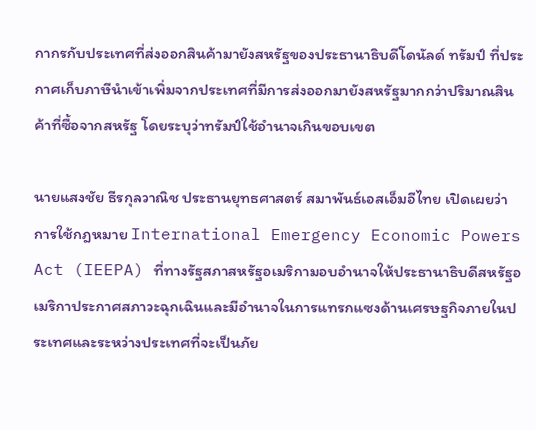กากรกับประเทศที่ส่งออกสินค้ามายังสหรัฐของประธานาธิบดีโดนัลด์ ทรัมป์ ที่ประกาศเก็บภาษีนำเข้าเพิ่มจากประเทศที่มีการส่งออกมายังสหรัฐมากกว่าปริมาณสินค้าที่ซื้อจากสหรัฐ โดยระบุว่าทรัมป์ใช้อำนาจเกินขอบเขต

นายแสงชัย ธีรกุลวาณิช ประธานยุทธศาสตร์ สมาพันธ์เอสเอ็มอีไทย เปิดเผยว่า การใช้กฎหมาย International Emergency Economic Powers Act (IEEPA) ที่ทางรัฐสภาสหรัฐอเมริกามอบอำนาจให้ประธานาธิบดีสหรัฐอเมริกาประกาศสภาวะฉุกเฉินและมีอำนาจในการแทรกแซงด้านเศรษฐกิจภายในประเทศและระหว่างประเทศที่จะเป็นภัย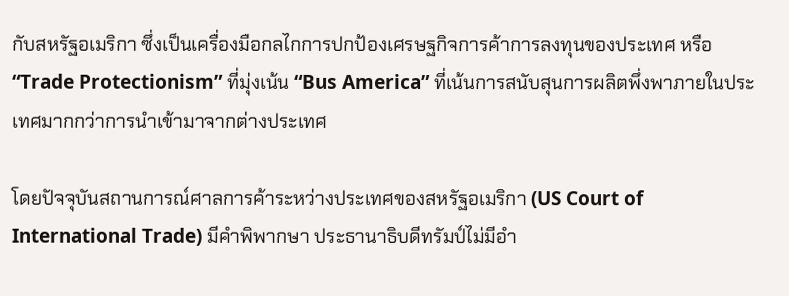กับสหรัฐอเมริกา ซึ่งเป็นเครื่องมือกลไกการปกป้องเศรษฐกิจการค้าการลงทุนของประเทศ หรือ “Trade Protectionism” ที่มุ่งเน้น “Bus America” ที่เน้นการสนับสุนการผลิตพึ่งพาภายในประเทศมากกว่าการนำเข้ามาจากต่างประเทศ

โดยปัจจุบันสถานการณ์ศาลการค้าระหว่างประเทศของสหรัฐอเมริกา (US Court of International Trade) มีคำพิพากษา ประธานาธิบดีทรัมป์ไม่มีอำ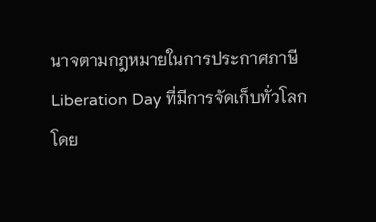นาจตามกฎหมายในการประกาศภาษี Liberation Day ที่มีการจัดเก็บทั่วโลกโดย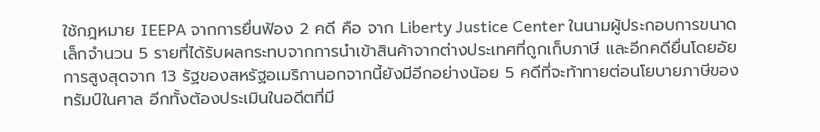ใช้กฎหมาย IEEPA จากการยื่นฟ้อง 2 คดี คือ จาก Liberty Justice Center ในนามผู้ประกอบการขนาดเล็กจำนวน 5 รายที่ได้รับผลกระทบจากการนำเข้าสินค้าจากต่างประเทศที่ถูกเก็บภาษี และอีกคดียื่นโดยอัยการสูงสุดจาก 13 รัฐของสหรัฐอเมริกานอกจากนี้ยังมีอีกอย่างน้อย 5 คดีที่จะท้าทายต่อนโยบายภาษีของทรัมป์ในศาล อีกทั้งต้องประเมินในอดีตที่มี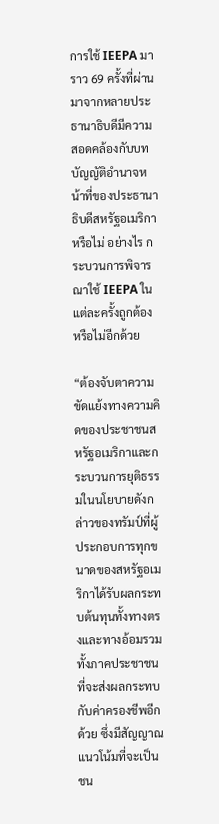การใช้ IEEPA มาราว 69 ครั้งที่ผ่านมาจากหลายประธานาธิบดีมีความสอดคล้องกับบทบัญญัติอำนาจหน้าที่ของประธานาธิบดีสหรัฐอเมริกาหรือไม่ อย่างไร กระบวนการพิจารณาใช้ IEEPA ในแต่ละครั้งถูกต้องหรือไม่อีกด้วย

“ต้องจับตาความขัดแย้งทางความคิดของประชาชนสหรัฐอเมริกาและกระบวนการยุติธรรมในนโยบายดังกล่าวของทรัมป์ที่ผู้ประกอบการทุกขนาดของสหรัฐอเมริกาได้รับผลกระทบต้นทุนทั้งทางตรงและทางอ้อมรวมทั้งภาคประชาชนที่จะส่งผลกระทบกับค่าครองชีพอีกด้วย ซึ่งมีสัญญาณแนวโน้มที่จะเป็นชน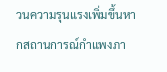วนความรุนแรงเพิ่มขึ้นหากสถานการณ์กำแพงภา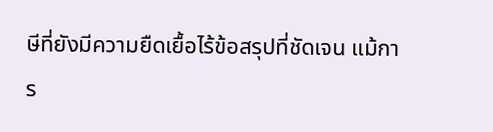ษีที่ยังมีความยืดเยื้อไร้ข้อสรุปที่ชัดเจน แม้การ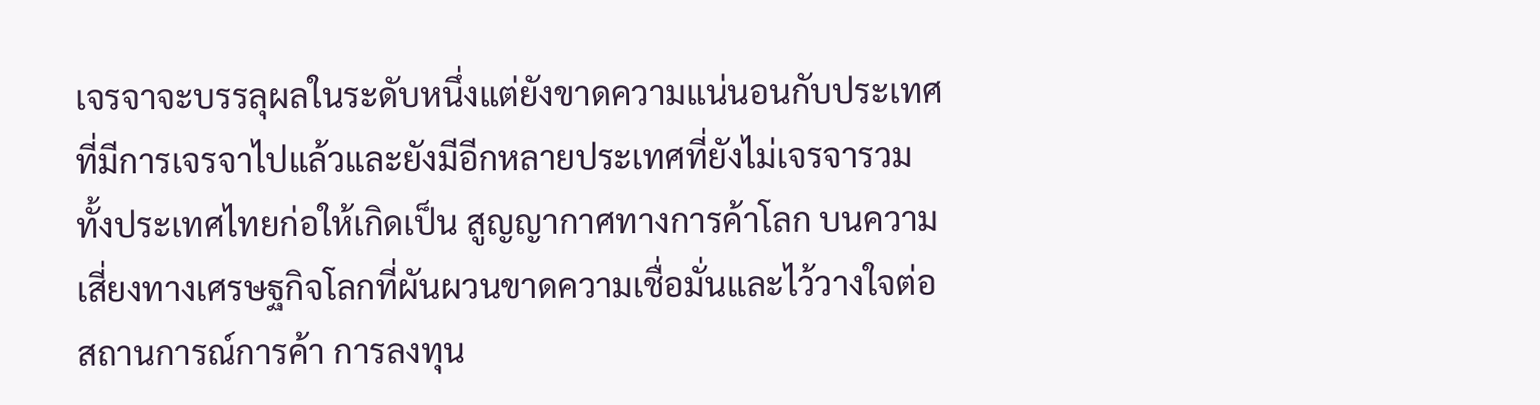เจรจาจะบรรลุผลในระดับหนึ่งแต่ยังขาดความแน่นอนกับประเทศที่มีการเจรจาไปแล้วและยังมีอีกหลายประเทศที่ยังไม่เจรจารวมทั้งประเทศไทยก่อให้เกิดเป็น สูญญากาศทางการค้าโลก บนความเสี่ยงทางเศรษฐกิจโลกที่ผันผวนขาดความเชื่อมั่นและไว้วางใจต่อสถานการณ์การค้า การลงทุน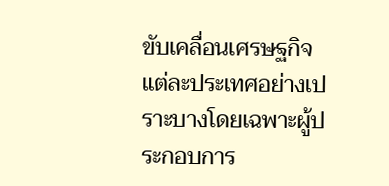ขับเคลื่อนเศรษฐกิจแต่ละประเทศอย่างเปราะบางโดยเฉพาะผู้ประกอบการ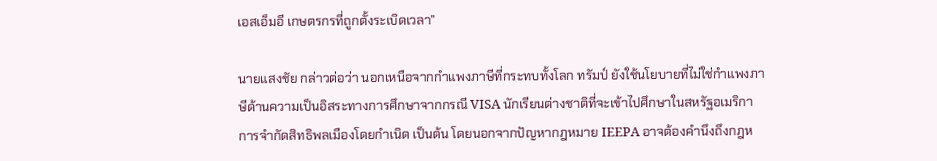เอสเอ็มอี เกษตรกรที่ถูกตั้งระเบิดเวลา”

นายแสงชัย กล่าวต่อว่า นอกเหนือจากกำแพงภาษีที่กระทบทั้งโลก ทรัมป์ ยังใช้นโยบายที่ไม่ใช่กำแพงภาษีด้านความเป็นอิสระทางการศึกษาจากกรณี VISA นักเรียนต่างชาติที่จะเข้าไปศึกษาในสหรัฐอเมริกา การจำกัดสิทธิพลเมืองโดยกำเนิด เป็นต้น โดยนอกจากปัญหากฎหมาย IEEPA อาจต้องคำนึงถึงกฎห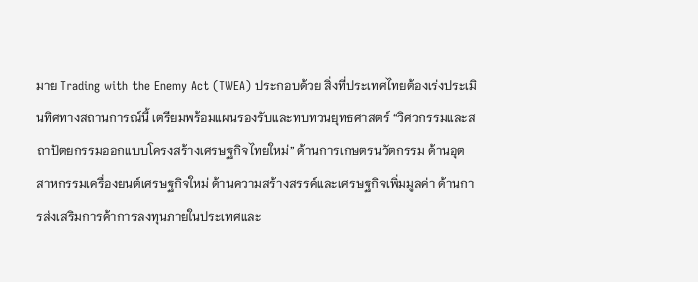มาย Trading with the Enemy Act (TWEA) ประกอบด้วย สิ่งที่ประเทศไทยต้องเร่งประเมินทิศทางสถานการณ์นี้ เตรียมพร้อมแผนรองรับและทบทวนยุทธศาสตร์ “วิศวกรรมและสถาปัตยกรรมออกแบบโครงสร้างเศรษฐกิจไทยใหม่” ด้านการเกษตรนวัตกรรม ด้านอุตสาหกรรมเครื่องยนต์เศรษฐกิจใหม่ ด้านความสร้างสรรค์และเศรษฐกิจเพิ่มมูลค่า ด้านการส่งเสริมการค้าการลงทุนภายในประเทศและ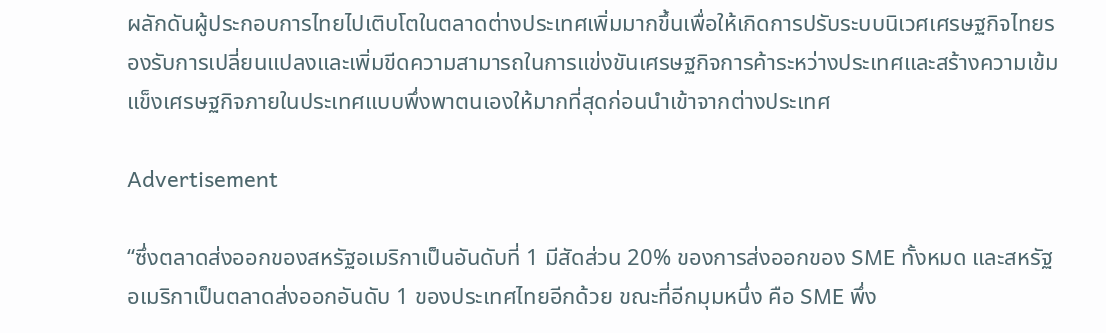ผลักดันผู้ประกอบการไทยไปเติบโตในตลาดต่างประเทศเพิ่มมากขึ้นเพื่อให้เกิดการปรับระบบนิเวศเศรษฐกิจไทยรองรับการเปลี่ยนแปลงและเพิ่มขีดความสามารถในการแข่งขันเศรษฐกิจการค้าระหว่างประเทศและสร้างความเข้มแข็งเศรษฐกิจภายในประเทศแบบพึ่งพาตนเองให้มากที่สุดก่อนนำเข้าจากต่างประเทศ

Advertisement

“ซึ่งตลาดส่งออกของสหรัฐอเมริกาเป็นอันดับที่ 1 มีสัดส่วน 20% ของการส่งออกของ SME ทั้งหมด และสหรัฐอเมริกาเป็นตลาดส่งออกอันดับ 1 ของประเทศไทยอีกด้วย ขณะที่อีกมุมหนึ่ง คือ SME พึ่ง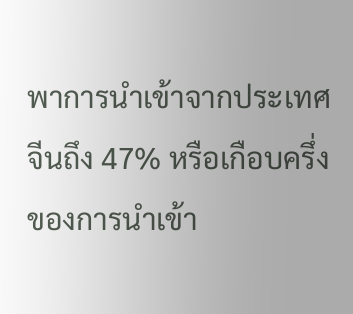พาการนำเข้าจากประเทศจีนถึง 47% หรือเกือบครึ่งของการนำเข้า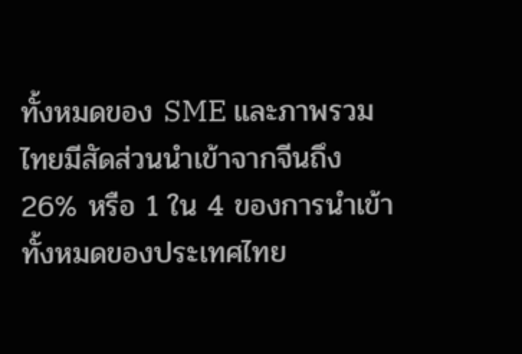ทั้งหมดของ SME และภาพรวมไทยมีสัดส่วนนำเข้าจากจีนถึง 26% หรือ 1 ใน 4 ของการนำเข้าทั้งหมดของประเทศไทย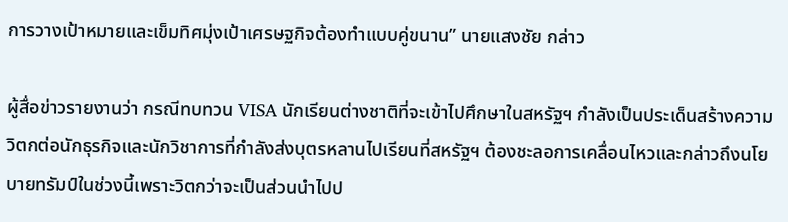การวางเป้าหมายและเข็มทิศมุ่งเป้าเศรษฐกิจต้องทำแบบคู่ขนาน” นายแสงชัย กล่าว

ผู้สื่อข่าวรายงานว่า กรณีทบทวน VISA นักเรียนต่างชาติที่จะเข้าไปศึกษาในสหรัฐฯ กำลังเป็นประเด็นสร้างความวิตกต่อนักธุรกิจและนักวิชาการที่กำลังส่งบุตรหลานไปเรียนที่สหรัฐฯ ต้องชะลอการเคลื่อนไหวและกล่าวถึงนโยบายทรัมป์ในช่วงนี้เพราะวิตกว่าจะเป็นส่วนนำไปป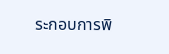ระกอบการพิ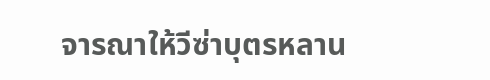จารณาให้วีซ่าบุตรหลาน